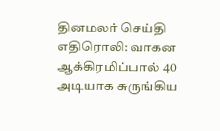தினமலர் செய்தி எதிரொலி: வாகன ஆக்கிரமிப்பால் 40 அடியாக சுருங்கிய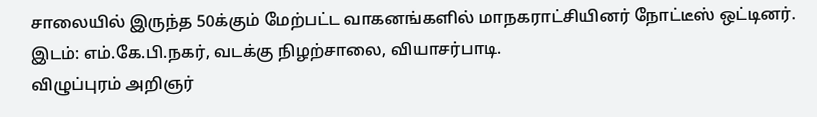சாலையில் இருந்த 50க்கும் மேற்பட்ட வாகனங்களில் மாநகராட்சியினர் நோட்டீஸ் ஒட்டினர். இடம்: எம்.கே.பி.நகர், வடக்கு நிழற்சாலை, வியாசர்பாடி.
விழுப்புரம் அறிஞர்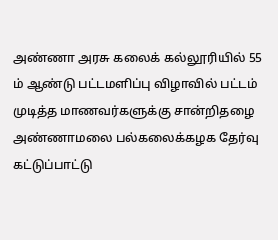அண்ணா அரசு கலைக் கல்லூரியில் 55 ம் ஆண்டு பட்டமளிப்பு விழாவில் பட்டம் முடித்த மாணவர்களுக்கு சான்றிதழை அண்ணாமலை பல்கலைக்கழக தேர்வு கட்டுப்பாட்டு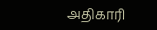அதிகாரி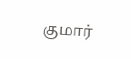குமார்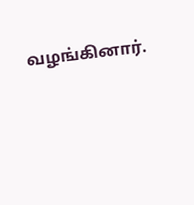வழங்கினார்.